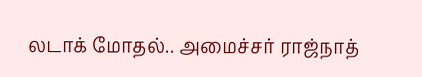லடாக் மோதல்.. அமைச்சர் ராஜ்நாத்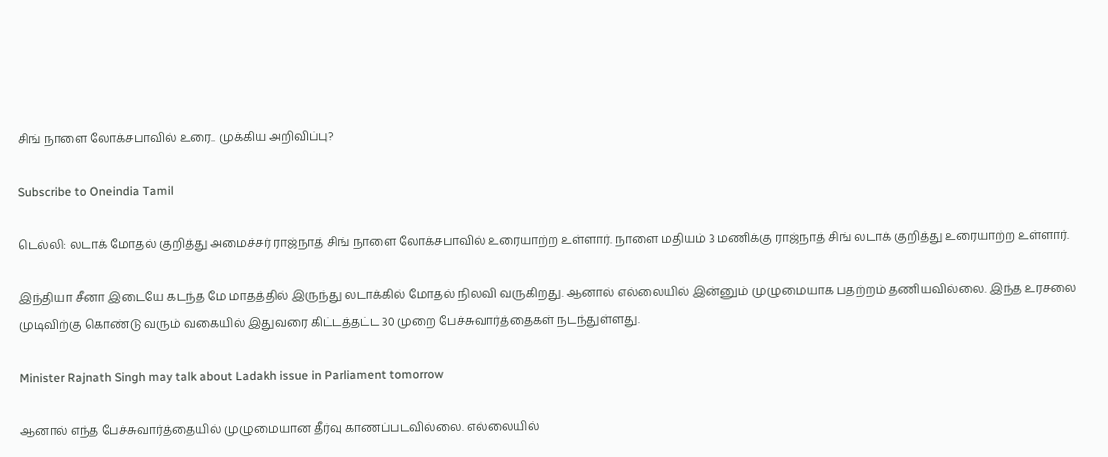சிங் நாளை லோக்சபாவில் உரை.. முக்கிய அறிவிப்பு?

Subscribe to Oneindia Tamil

டெல்லி: லடாக் மோதல் குறித்து அமைச்சர் ராஜ்நாத் சிங் நாளை லோக்சபாவில் உரையாற்ற உள்ளார். நாளை மதியம் 3 மணிக்கு ராஜ்நாத் சிங் லடாக் குறித்து உரையாற்ற உள்ளார்.

இந்தியா சீனா இடையே கடந்த மே மாதத்தில் இருந்து லடாக்கில் மோதல் நிலவி வருகிறது. ஆனால் எல்லையில் இன்னும் முழுமையாக பதற்றம் தணியவில்லை. இந்த உரசலை முடிவிற்கு கொண்டு வரும் வகையில் இதுவரை கிட்டத்தட்ட 30 முறை பேச்சுவார்த்தைகள் நடந்துள்ளது.

Minister Rajnath Singh may talk about Ladakh issue in Parliament tomorrow

ஆனால் எந்த பேச்சுவார்த்தையில் முழுமையான தீர்வு காணப்படவில்லை. எல்லையில்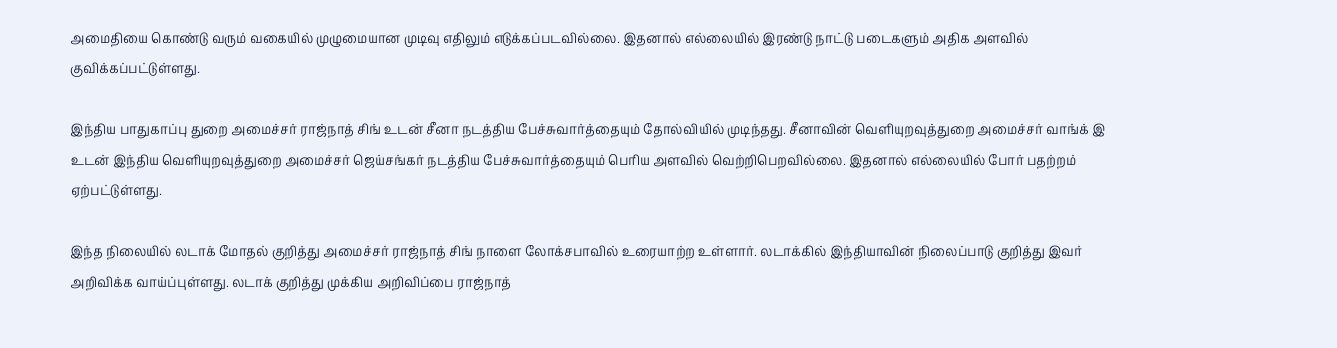அமைதியை கொண்டு வரும் வகையில் முழுமையான முடிவு எதிலும் எடுக்கப்படவில்லை. இதனால் எல்லையில் இரண்டு நாட்டு படைகளும் அதிக அளவில் குவிக்கப்பட்டுள்ளது.

இந்திய பாதுகாப்பு துறை அமைச்சர் ராஜ்நாத் சிங் உடன் சீனா நடத்திய பேச்சுவார்த்தையும் தோல்வியில் முடிந்தது. சீனாவின் வெளியுறவுத்துறை அமைச்சர் வாங்க் இ உடன் இந்திய வெளியுறவுத்துறை அமைச்சர் ஜெய்சங்கர் நடத்திய பேச்சுவார்த்தையும் பெரிய அளவில் வெற்றிபெறவில்லை. இதனால் எல்லையில் போர் பதற்றம் ஏற்பட்டுள்ளது.

இந்த நிலையில் லடாக் மோதல் குறித்து அமைச்சர் ராஜ்நாத் சிங் நாளை லோக்சபாவில் உரையாற்ற உள்ளார். லடாக்கில் இந்தியாவின் நிலைப்பாடு குறித்து இவர் அறிவிக்க வாய்ப்புள்ளது. லடாக் குறித்து முக்கிய அறிவிப்பை ராஜ்நாத்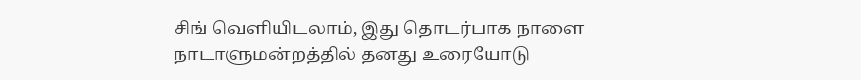சிங் வெளியிடலாம், இது தொடர்பாக நாளை நாடாளுமன்றத்தில் தனது உரையோடு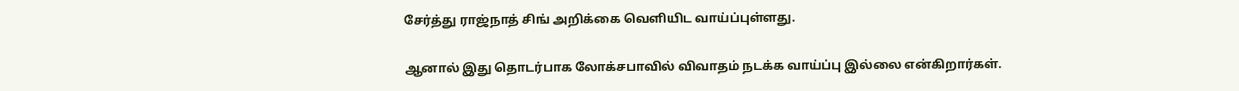சேர்த்து ராஜ்நாத் சிங் அறிக்கை வெளியிட வாய்ப்புள்ளது.

ஆனால் இது தொடர்பாக லோக்சபாவில் விவாதம் நடக்க வாய்ப்பு இல்லை என்கிறார்கள்.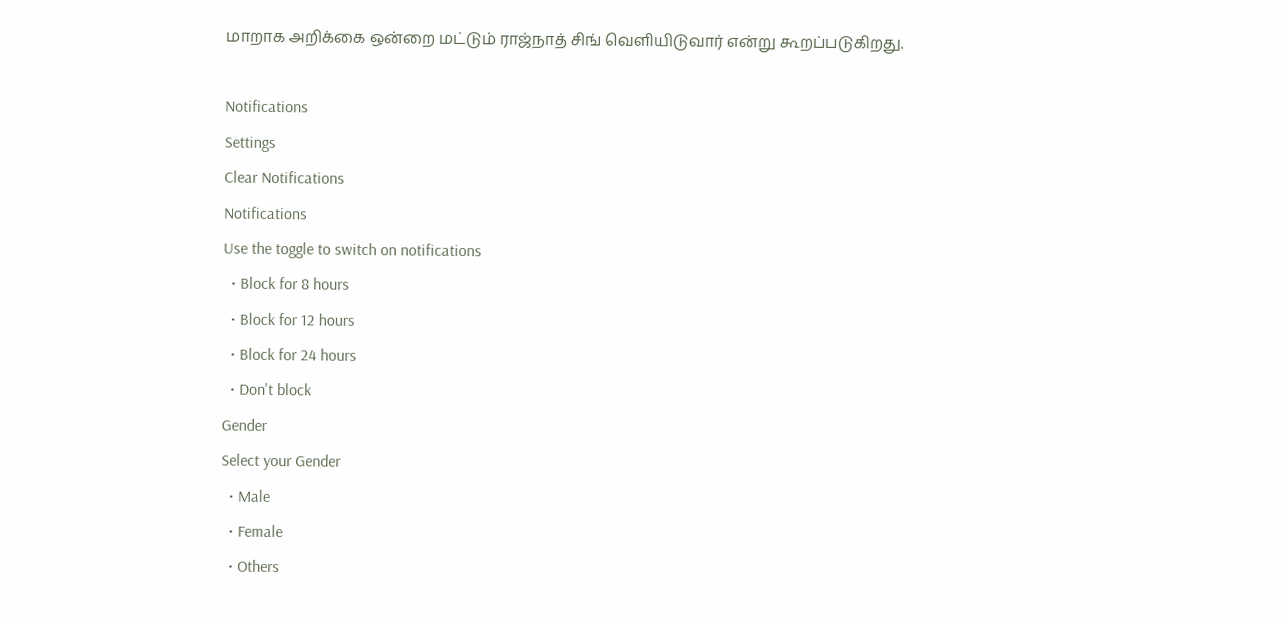மாறாக அறிக்கை ஒன்றை மட்டும் ராஜ்நாத் சிங் வெளியிடுவார் என்று கூறப்படுகிறது.

Notifications
Settings
Clear Notifications
Notifications
Use the toggle to switch on notifications
  • Block for 8 hours
  • Block for 12 hours
  • Block for 24 hours
  • Don't block
Gender
Select your Gender
  • Male
  • Female
  • Others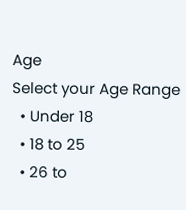Age
Select your Age Range
  • Under 18
  • 18 to 25
  • 26 to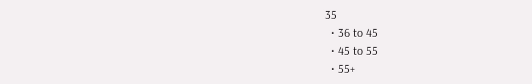35
  • 36 to 45
  • 45 to 55
  • 55+